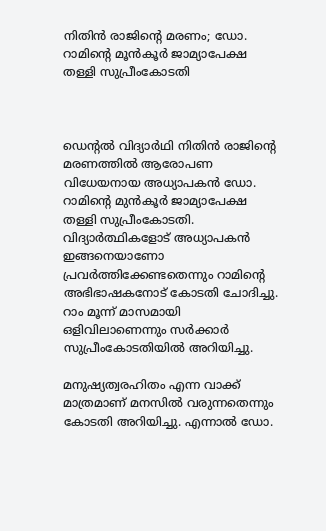നിതിൻ രാജിന്റെ മരണം; ഡോ. റാമിന്റെ മൂൻകൂർ ജാമ്യാപേക്ഷ തള്ളി സുപ്രീംകോടതി



ഡെന്റൽ വിദ്യാർഥി നിതിൻ രാജിന്റെ മരണത്തിൽ ആരോപണ വിധേയനായ അധ്യാപകൻ ഡോ. റാമിന്റെ മുൻ‌കൂർ ജാമ്യാപേക്ഷ തള്ളി സുപ്രീംകോടതി. വിദ്യാർത്ഥികളോട് അധ്യാപകൻ ഇങ്ങനെയാണോ പ്രവർത്തിക്കേണ്ടതെന്നും റാമിന്റെ അഭിഭാഷകനോട് കോടതി ചോദിച്ചു. റാം മൂന്ന് മാസമായി ഒളിവിലാണെന്നും സർക്കാർ സുപ്രീംകോടതിയിൽ അറിയിച്ചു.

മനുഷ്യത്വരഹിതം എന്ന വാക്ക് മാത്രമാണ് മനസിൽ വരുന്നതെന്നും കോടതി അറിയിച്ചു. എന്നാൽ ഡോ.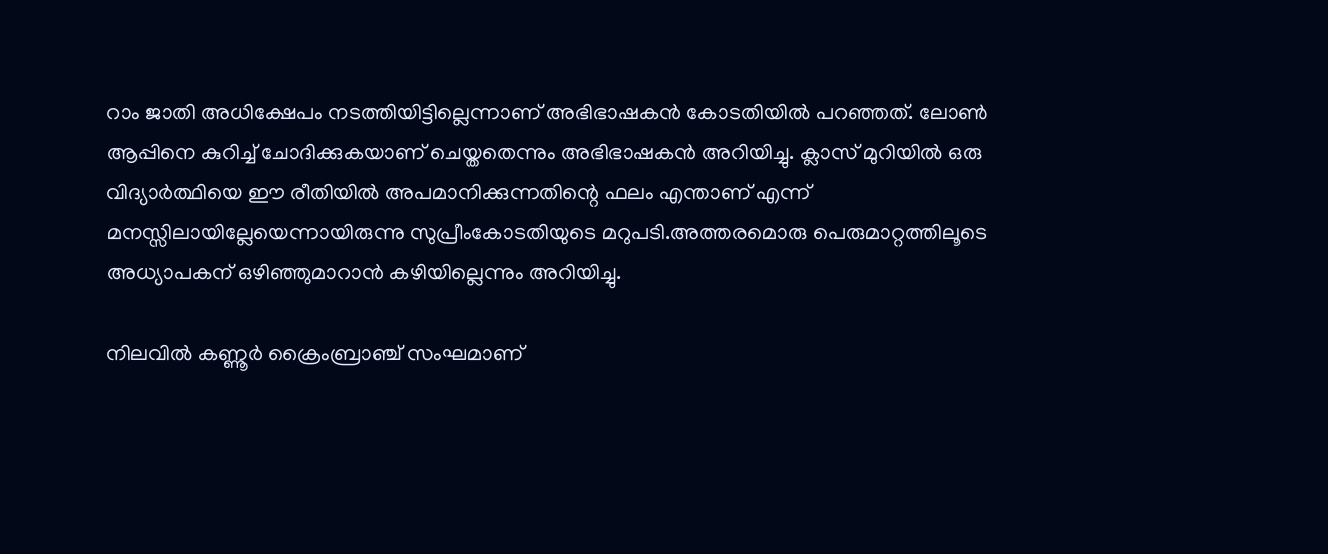റാം ജാതി അധിക്ഷേപം നടത്തിയിട്ടില്ലെന്നാണ് അഭിഭാഷകൻ കോടതിയിൽ പറഞ്ഞത്. ലോൺ ആപ്പിനെ കുറിച്ച് ചോദിക്കുകയാണ് ചെയ്തതെന്നും അഭിഭാഷകൻ അറിയിച്ചു. ക്ലാസ് മുറിയിൽ ഒരു വിദ്യാർത്ഥിയെ ഈ രീതിയിൽ അപമാനിക്കുന്നതിന്റെ ഫലം എന്താണ് എന്ന് മനസ്സിലായില്ലേയെന്നായിരുന്നു സുപ്രീംകോടതിയുടെ മറുപടി.അത്തരമൊരു പെരുമാറ്റത്തിലൂടെ അധ്യാപകന് ഒഴിഞ്ഞുമാറാൻ കഴിയില്ലെന്നും അറിയിച്ചു.

നിലവിൽ കണ്ണൂർ ക്രൈംബ്രാഞ്ച് സംഘമാണ്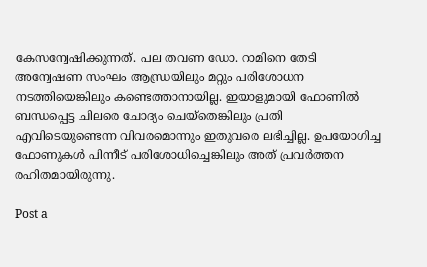കേസന്വേഷിക്കുന്നത്. പല തവണ ഡോ. റാമിനെ തേടി അന്വേഷണ സംഘം ആന്ധ്രയിലും മറ്റും പരിശോധന നടത്തിയെങ്കിലും കണ്ടെത്താനായില്ല. ഇയാളുമായി ഫോണിൽ ബന്ധപ്പെട്ട ചിലരെ ചോദ്യം ചെയ്തെങ്കിലും പ്രതി എവിടെയുണ്ടെന്ന വിവരമൊന്നും ഇതുവരെ ലഭിച്ചില്ല. ഉപയോഗിച്ച ഫോണുകൾ പിന്നീട് പരിശോധിച്ചെങ്കിലും അത് പ്രവർത്തന രഹിതമായിരുന്നു.

Post a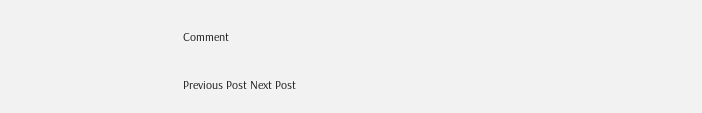Comment

Previous Post Next Post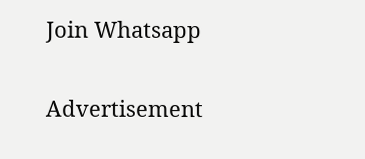Join Whatsapp

Advertisement